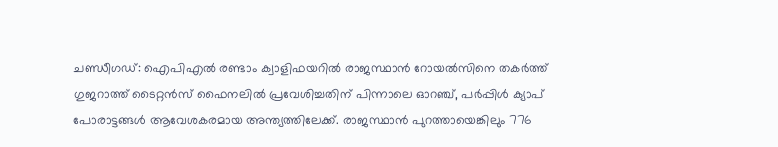ചണ്ഡീഗഡ്: ഐപിഎൽ രണ്ടാം ക്വാളിഫയറിൽ രാജസ്ഥാൻ റോയൽസിനെ തകർത്ത് ഗുജറാത്ത് ടൈറ്റൻസ് ഫൈനലിൽ പ്രവേശിച്ചതിന് പിന്നാലെ ഓറഞ്ച്, പർപ്പിൾ ക്യാപ് പോരാട്ടങ്ങൾ ആവേശകരമായ അന്ത്യത്തിലേക്ക്. രാജസ്ഥാൻ പുറത്തായെങ്കിലും 776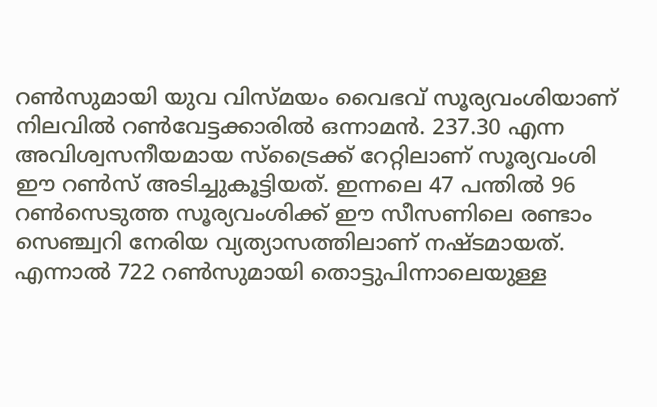റൺസുമായി യുവ വിസ്മയം വൈഭവ് സൂര്യവംശിയാണ് നിലവിൽ റൺവേട്ടക്കാരിൽ ഒന്നാമൻ. 237.30 എന്ന അവിശ്വസനീയമായ സ്ട്രൈക്ക് റേറ്റിലാണ് സൂര്യവംശി ഈ റൺസ് അടിച്ചുകൂട്ടിയത്. ഇന്നലെ 47 പന്തിൽ 96 റൺസെടുത്ത സൂര്യവംശിക്ക് ഈ സീസണിലെ രണ്ടാം സെഞ്ച്വറി നേരിയ വ്യത്യാസത്തിലാണ് നഷ്ടമായത്.
എന്നാൽ 722 റൺസുമായി തൊട്ടുപിന്നാലെയുള്ള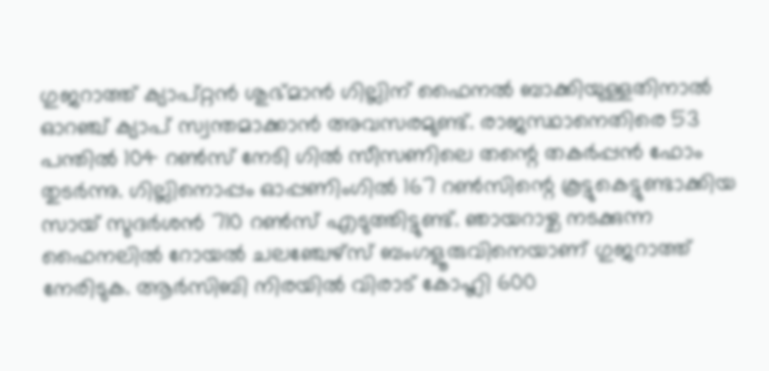ഗുജറാത്ത് ക്യാപ്റ്റൻ ശുഭ്മാൻ ഗില്ലിന് ഫൈനൽ ബാക്കിയുള്ളതിനാൽ ഓറഞ്ച് ക്യാപ് സ്വന്തമാക്കാൻ അവസരമുണ്ട്. രാജസ്ഥാനെതിരെ 53 പന്തിൽ 104 റൺസ് നേടി ഗിൽ സീസണിലെ തന്റെ തകർപ്പൻ ഫോം തുടർന്നു. ഗില്ലിനൊപ്പം ഓപ്പണിംഗിൽ 167 റൺസിന്റെ കൂട്ടുകെട്ടുണ്ടാക്കിയ സായ് സുദർശൻ 710 റൺസ് എടുത്തിട്ടുണ്ട്. ഞായറാഴ്ച നടക്കുന്ന ഫൈനലിൽ റോയൽ ചലഞ്ചേഴ്സ് ബംഗളൂരുവിനെയാണ് ഗുജറാത്ത് നേരിടുക. ആർസിബി നിരയിൽ വിരാട് കോഹ്ലി 600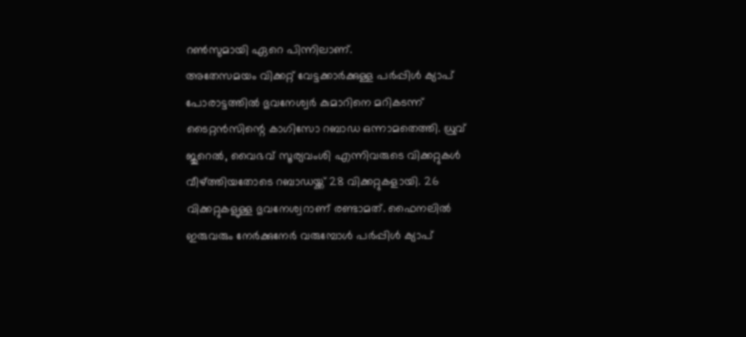റൺസുമായി ഏറെ പിന്നിലാണ്.
അതേസമയം വിക്കറ്റ് വേട്ടക്കാർക്കുള്ള പർപ്പിൾ ക്യാപ് പോരാട്ടത്തിൽ ഭുവനേശ്വർ കുമാറിനെ മറികടന്ന് ടൈറ്റൻസിന്റെ കാഗിസോ റബാഡ ഒന്നാമതെത്തി. ധ്രുവ് ജുറെൽ, വൈഭവ് സൂര്യവംശി എന്നിവരുടെ വിക്കറ്റുകൾ വീഴ്ത്തിയതോടെ റബാഡയ്ക്ക് 28 വിക്കറ്റുകളായി. 26 വിക്കറ്റുകളുള്ള ഭുവനേശ്വറാണ് രണ്ടാമത്. ഫൈനലിൽ ഇരുവരും നേർക്കുനേർ വരുമ്പോൾ പർപ്പിൾ ക്യാപ്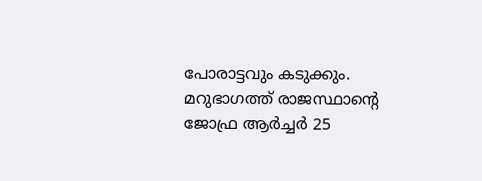പോരാട്ടവും കടുക്കും. മറുഭാഗത്ത് രാജസ്ഥാന്റെ ജോഫ്ര ആർച്ചർ 25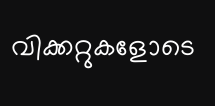വിക്കറ്റുകളോടെ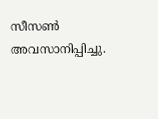സീസൺ അവസാനിപ്പിച്ചു.